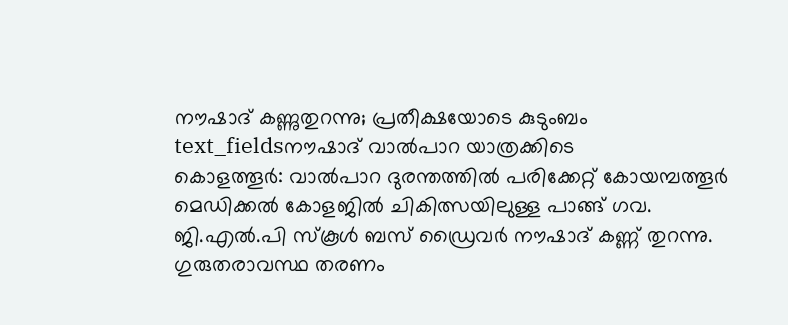നൗഷാദ് കണ്ണുതുറന്നു; പ്രതീക്ഷയോടെ കുടുംബം
text_fieldsനൗഷാദ് വാൽപാറ യാത്രക്കിടെ
കൊളത്തൂർ: വാൽപാറ ദുരന്തത്തിൽ പരിക്കേറ്റ് കോയമ്പത്തൂർ മെഡിക്കൽ കോളജിൽ ചികിത്സയിലുള്ള പാങ്ങ് ഗവ. ജി.എൽ.പി സ്കൂൾ ബസ് ഡ്രൈവർ നൗഷാദ് കണ്ണ് തുറന്നു. ഗുരുതരാവസ്ഥ തരണം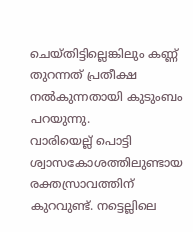ചെയ്തിട്ടില്ലെങ്കിലും കണ്ണ് തുറന്നത് പ്രതീക്ഷ നൽകുന്നതായി കുടുംബം പറയുന്നു.
വാരിയെല്ല് പൊട്ടി ശ്വാസകോശത്തിലുണ്ടായ രക്തസ്രാവത്തിന് കുറവുണ്ട്. നട്ടെല്ലിലെ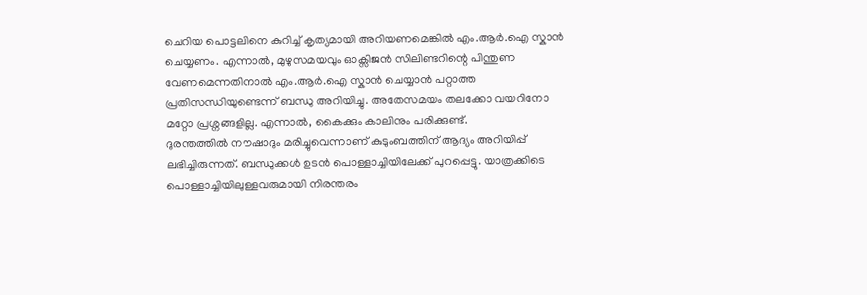ചെറിയ പൊട്ടലിനെ കുറിച്ച് കൃത്യമായി അറിയണമെങ്കിൽ എം.ആർ.ഐ സ്കാൻ ചെയ്യണം. എന്നാൽ, മുഴുസമയവും ഓക്സിജൻ സിലിണ്ടറിന്റെ പിന്തുണ വേണമെന്നതിനാൽ എം.ആർ.ഐ സ്കാൻ ചെയ്യാൻ പറ്റാത്ത പ്രതിസന്ധിയുണ്ടെന്ന് ബന്ധു അറിയിച്ചു. അതേസമയം തലക്കോ വയറിനോ മറ്റോ പ്രശ്നങ്ങളില്ല. എന്നാൽ, കൈക്കും കാലിനും പരിക്കുണ്ട്.
ദുരന്തത്തിൽ നൗഷാദും മരിച്ചുവെന്നാണ് കുടുംബത്തിന് ആദ്യം അറിയിപ്പ് ലഭിച്ചിരുന്നത്. ബന്ധുക്കൾ ഉടൻ പൊള്ളാച്ചിയിലേക്ക് പുറപ്പെട്ടു. യാത്രക്കിടെ പൊള്ളാച്ചിയിലുള്ളവരുമായി നിരന്തരം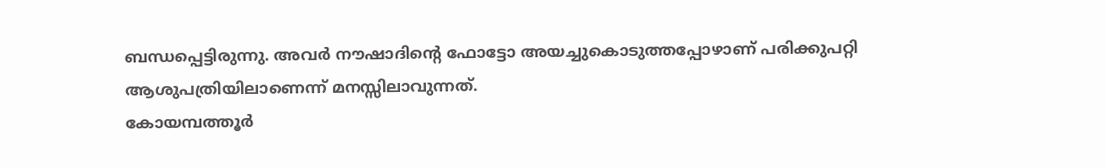ബന്ധപ്പെട്ടിരുന്നു. അവർ നൗഷാദിന്റെ ഫോട്ടോ അയച്ചുകൊടുത്തപ്പോഴാണ് പരിക്കുപറ്റി ആശുപത്രിയിലാണെന്ന് മനസ്സിലാവുന്നത്.
കോയമ്പത്തൂർ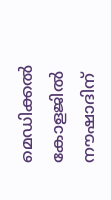മെഡിക്കൽ കോളജിൽ നൗഷാദിന്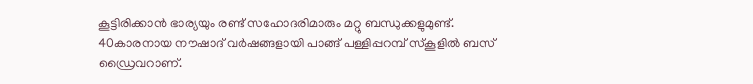കൂട്ടിരിക്കാൻ ഭാര്യയും രണ്ട് സഹോദരിമാരും മറ്റു ബന്ധുക്കളുമുണ്ട്. 40കാരനായ നൗഷാദ് വർഷങ്ങളായി പാങ്ങ് പള്ളിപ്പറമ്പ് സ്കൂളിൽ ബസ് ഡ്രൈവറാണ്.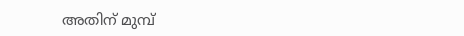അതിന് മുമ്പ്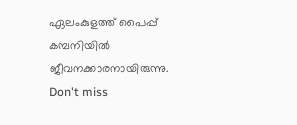ഏലംകുളത്ത് പൈപ്പ് കമ്പനിയിൽ ജീവനക്കാരനായിരുന്നു.
Don't miss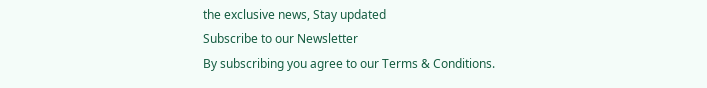the exclusive news, Stay updated
Subscribe to our Newsletter
By subscribing you agree to our Terms & Conditions.